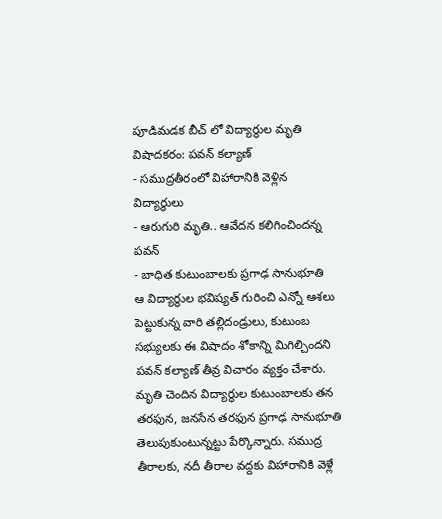పూడిమడక బీచ్ లో విద్యార్థుల మృతి విషాదకరం: పవన్ కల్యాణ్
- సముద్రతీరంలో విహారానికి వెళ్లిన విద్యార్థులు
- ఆరుగురి మృతి.. ఆవేదన కలిగించిందన్న పవన్
- బాధిత కుటుంబాలకు ప్రగాఢ సానుభూతి
ఆ విద్యార్థుల భవిష్యత్ గురించి ఎన్నో ఆశలు పెట్టుకున్న వారి తల్లిదండ్రులు, కుటుంబ సభ్యులకు ఈ విషాదం శోకాన్ని మిగిల్చిందని పవన్ కల్యాణ్ తీవ్ర విచారం వ్యక్తం చేశారు. మృతి చెందిన విద్యార్థుల కుటుంబాలకు తన తరఫున, జనసేన తరఫున ప్రగాఢ సానుభూతి తెలుపుకుంటున్నట్టు పేర్కొన్నారు. సముద్ర తీరాలకు, నదీ తీరాల వద్దకు విహారానికి వెళ్లే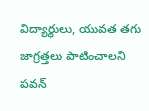విద్యార్థులు, యువత తగు జాగ్రత్తలు పాటించాలని పవన్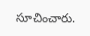సూచించారు.